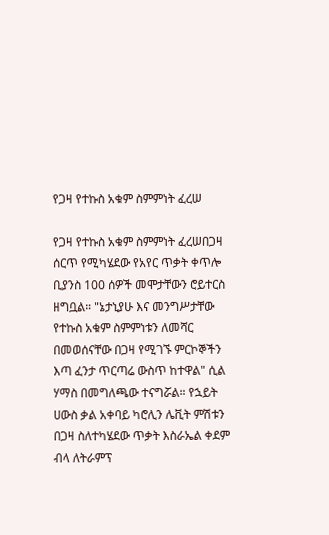የጋዛ የተኩስ አቁም ስምምነት ፈረሠ

የጋዛ የተኩስ አቁም ስምምነት ፈረሠበጋዛ ሰርጥ የሚካሄደው የአየር ጥቃት ቀጥሎ ቢያንስ 100 ሰዎች መሞታቸውን ሮይተርስ ዘግቧል። "ኔታኒያሁ እና መንግሥታቸው የተኩስ አቁም ስምምነቱን ለመሻር በመወሰናቸው በጋዛ የሚገኙ ምርኮኞችን እጣ ፈንታ ጥርጣሬ ውስጥ ከተዋል" ሲል ሃማስ በመግለጫው ተናግሯል። የኋይት ሀውስ ቃል አቀባይ ካሮሊን ሌቪት ምሽቱን በጋዛ ስለተካሄደው ጥቃት እስራኤል ቀደም ብላ ለትራምፕ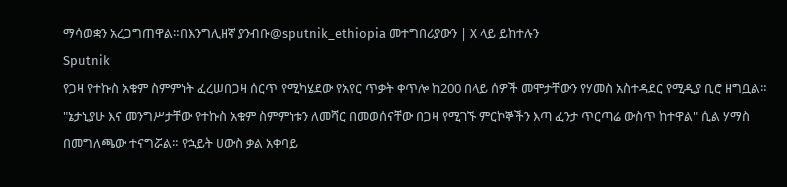ማሳወቋን አረጋግጠዋል።በእንግሊዘኛ ያንብቡ@sputnik_ethiopia መተግበሪያውን | X ላይ ይከተሉን
Sputnik
የጋዛ የተኩስ አቁም ስምምነት ፈረሠበጋዛ ሰርጥ የሚካሄደው የአየር ጥቃት ቀጥሎ ከ200 በላይ ሰዎች መሞታቸውን የሃመስ አስተዳደር የሚዲያ ቢሮ ዘግቧል። "ኔታኒያሁ እና መንግሥታቸው የተኩስ አቁም ስምምነቱን ለመሻር በመወሰናቸው በጋዛ የሚገኙ ምርኮኞችን እጣ ፈንታ ጥርጣሬ ውስጥ ከተዋል" ሲል ሃማስ በመግለጫው ተናግሯል። የኋይት ሀውስ ቃል አቀባይ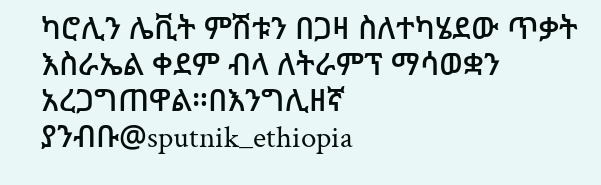ካሮሊን ሌቪት ምሽቱን በጋዛ ስለተካሄደው ጥቃት እስራኤል ቀደም ብላ ለትራምፕ ማሳወቋን አረጋግጠዋል።በእንግሊዘኛ ያንብቡ@sputnik_ethiopia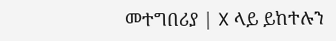መተግበሪያ | X ላይ ይከተሉን